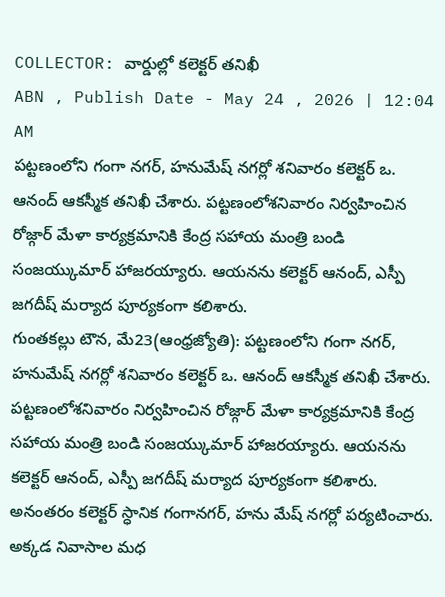COLLECTOR: వార్డుల్లో కలెక్టర్ తనిఖీ
ABN , Publish Date - May 24 , 2026 | 12:04 AM
పట్టణంలోని గంగా నగర్, హనుమేష్ నగర్లో శనివారం కలెక్టర్ ఒ. ఆనంద్ ఆకస్మీక తనిఖీ చేశారు. పట్టణంలోశనివారం నిర్వహించిన రోజ్గార్ మేళా కార్యక్రమానికి కేంద్ర సహాయ మంత్రి బండి సంజయ్కుమార్ హాజరయ్యారు. ఆయనను కలెక్టర్ ఆనంద్, ఎస్పీ జగదీష్ మర్యాద పూర్యకంగా కలిశారు.
గుంతకల్లు టౌన, మే23(ఆంధ్రజ్యోతి): పట్టణంలోని గంగా నగర్, హనుమేష్ నగర్లో శనివారం కలెక్టర్ ఒ. ఆనంద్ ఆకస్మీక తనిఖీ చేశారు. పట్టణంలోశనివారం నిర్వహించిన రోజ్గార్ మేళా కార్యక్రమానికి కేంద్ర సహాయ మంత్రి బండి సంజయ్కుమార్ హాజరయ్యారు. ఆయనను కలెక్టర్ ఆనంద్, ఎస్పీ జగదీష్ మర్యాద పూర్యకంగా కలిశారు. అనంతరం కలెక్టర్ స్ధానిక గంగానగర్, హను మేష్ నగర్లో పర్యటించారు. అక్కడ నివాసాల మధ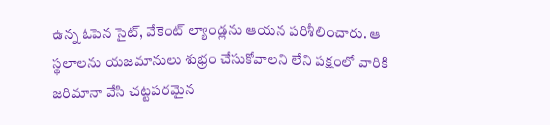ఉన్న ఓపెన సైట్, వేకెంట్ ల్యాండ్లను ఆయన పరిశీలించారు. ఆ స్థలాలను యజమానులు శుభ్రం చేసుకోవాలని లేని పక్షంలో వారికి జరిమానా వేసి చట్టపరమైన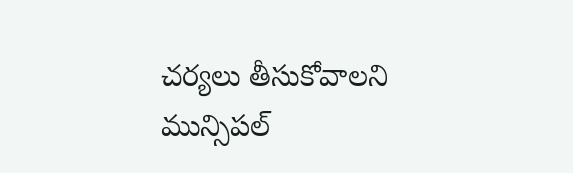చర్యలు తీసుకోవాలని మున్సిపల్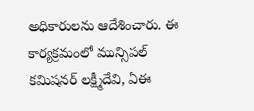అధికారులను ఆదేశించారు. ఈ కార్యక్రమంలో మున్సిపల్ కమిషనర్ లక్ష్మీదేవి, ఏఈ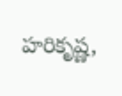హరికృష్ణ,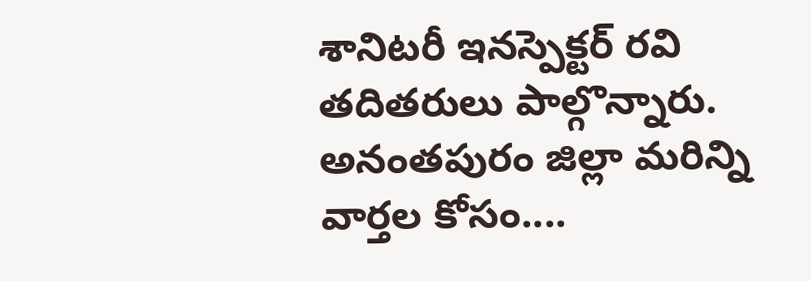శానిటరీ ఇనస్పెక్టర్ రవి తదితరులు పాల్గొన్నారు.
అనంతపురం జిల్లా మరిన్ని వార్తల కోసం....